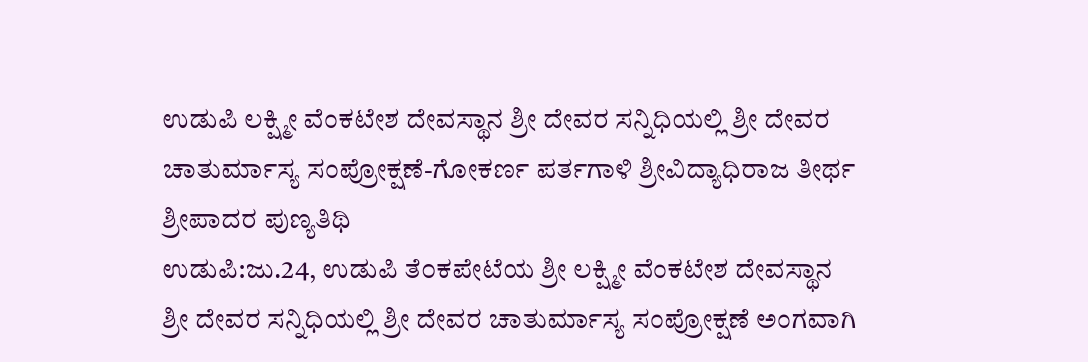ಉಡುಪಿ ಲಕ್ಷ್ಮೀ ವೆಂಕಟೇಶ ದೇವಸ್ಥಾನ ಶ್ರೀ ದೇವರ ಸನ್ನಿಧಿಯಲ್ಲಿ ಶ್ರೀ ದೇವರ ಚಾತುರ್ಮಾಸ್ಯ ಸಂಪ್ರೋಕ್ಷಣೆ-ಗೋಕರ್ಣ ಪರ್ತಗಾಳಿ ಶ್ರೀವಿದ್ಯಾಧಿರಾಜ ತೀರ್ಥ ಶ್ರೀಪಾದರ ಪುಣ್ಯತಿಥಿ
ಉಡುಪಿ:ಜು.24, ಉಡುಪಿ ತೆ೦ಕಪೇಟೆಯ ಶ್ರೀ ಲಕ್ಷ್ಮೀ ವೆಂಕಟೇಶ ದೇವಸ್ಥಾನ ಶ್ರೀ ದೇವರ ಸನ್ನಿಧಿಯಲ್ಲಿ ಶ್ರೀ ದೇವರ ಚಾತುರ್ಮಾಸ್ಯ ಸಂಪ್ರೋಕ್ಷಣೆ ಅಂಗವಾಗಿ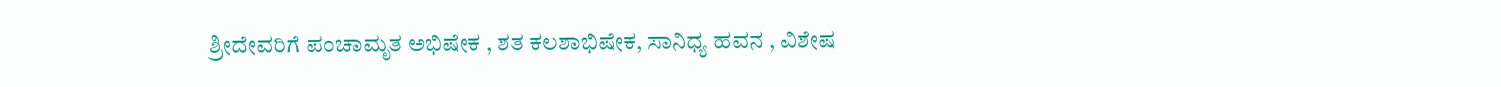ಶ್ರೀದೇವರಿಗೆ ಪಂಚಾಮೃತ ಅಭಿಷೇಕ , ಶತ ಕಲಶಾಭಿಷೇಕ, ಸಾನಿಧ್ಯ ಹವನ , ವಿಶೇಷ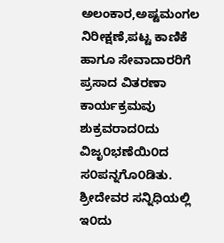ಅಲಂಕಾರ,ಅಷ್ಟಮಂಗಲ ನಿರೀಕ್ಷಣೆ,ಪಟ್ಟ ಕಾಣಿಕೆ ಹಾಗೂ ಸೇವಾದಾರರಿಗೆ ಪ್ರಸಾದ ವಿತರಣಾ ಕಾರ್ಯಕ್ರಮವು ಶುಕ್ರವರಾದ೦ದು ವಿಜೃ೦ಭಣೆಯಿ೦ದ ಸ೦ಪನ್ನಗೊ೦ಡಿತು.
ಶ್ರೀದೇವರ ಸನ್ನಿಧಿಯಲ್ಲಿ ಇ೦ದು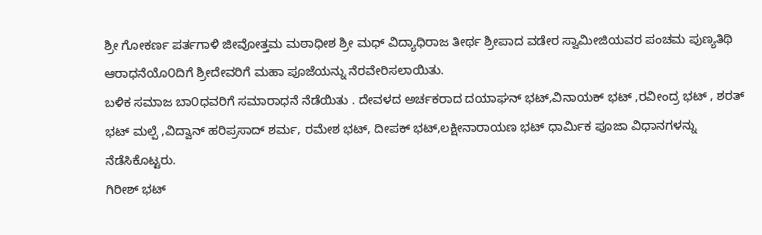ಶ್ರೀ ಗೋಕರ್ಣ ಪರ್ತಗಾಳಿ ಜೀವೋತ್ತಮ ಮಠಾಧೀಶ ಶ್ರೀ ಮಧ್ ವಿದ್ಯಾಧಿರಾಜ ತೀರ್ಥ ಶ್ರೀಪಾದ ವಡೇರ ಸ್ವಾಮೀಜಿಯವರ ಪಂಚಮ ಪುಣ್ಯತಿಥಿ ಆರಾಧನೆಯೊ೦ದಿಗೆ ಶ್ರೀದೇವರಿಗೆ ಮಹಾ ಪೂಜೆಯನ್ನು ನೆರವೇರಿಸಲಾಯಿತು.
ಬಳಿಕ ಸಮಾಜ ಬಾ೦ಧವರಿಗೆ ಸಮಾರಾಧನೆ ನೆಡೆಯಿತು . ದೇವಳದ ಅರ್ಚಕರಾದ ದಯಾಘನ್ ಭಟ್,ವಿನಾಯಕ್ ಭಟ್ ,ರವೀಂದ್ರ ಭಟ್ , ಶರತ್ ಭಟ್ ಮಲ್ಪೆ ,ವಿದ್ವಾನ್ ಹರಿಪ್ರಸಾದ್ ಶರ್ಮ, ರಮೇಶ ಭಟ್, ದೀಪಕ್ ಭಟ್,ಲಕ್ಷೀನಾರಾಯಣ ಭಟ್ ಧಾರ್ಮಿಕ ಪೂಜಾ ವಿಧಾನಗಳನ್ನು ನೆಡೆಸಿಕೊಟ್ಟರು.
ಗಿರೀಶ್ ಭಟ್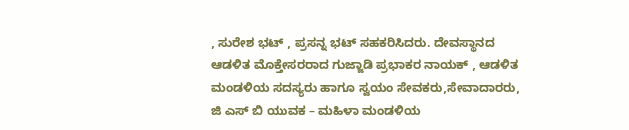, ಸುರೇಶ ಭಟ್ , ಪ್ರಸನ್ನ ಭಟ್ ಸಹಕರಿಸಿದರು. ದೇವಸ್ಥಾನದ ಆಡಳಿತ ಮೊಕ್ತೇಸರರಾದ ಗುಜ್ಜಾಡಿ ಪ್ರಭಾಕರ ನಾಯಕ್ , ಆಡಳಿತ ಮಂಡಳಿಯ ಸದಸ್ಯರು ಹಾಗೂ ಸ್ವಯಂ ಸೇವಕರು,ಸೇವಾದಾರರು, ಜಿ ಎಸ್ ಬಿ ಯುವಕ – ಮಹಿಳಾ ಮಂಡಳಿಯ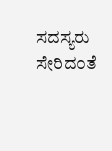ಸದಸ್ಯರು ಸೇರಿದ೦ತೆ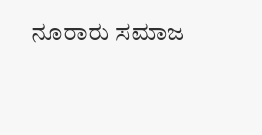ನೂರಾರು ಸಮಾಜ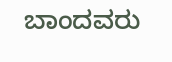ಬಾಂದವರು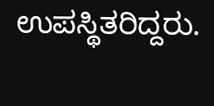ಉಪಸ್ಥಿತರಿದ್ದರು.